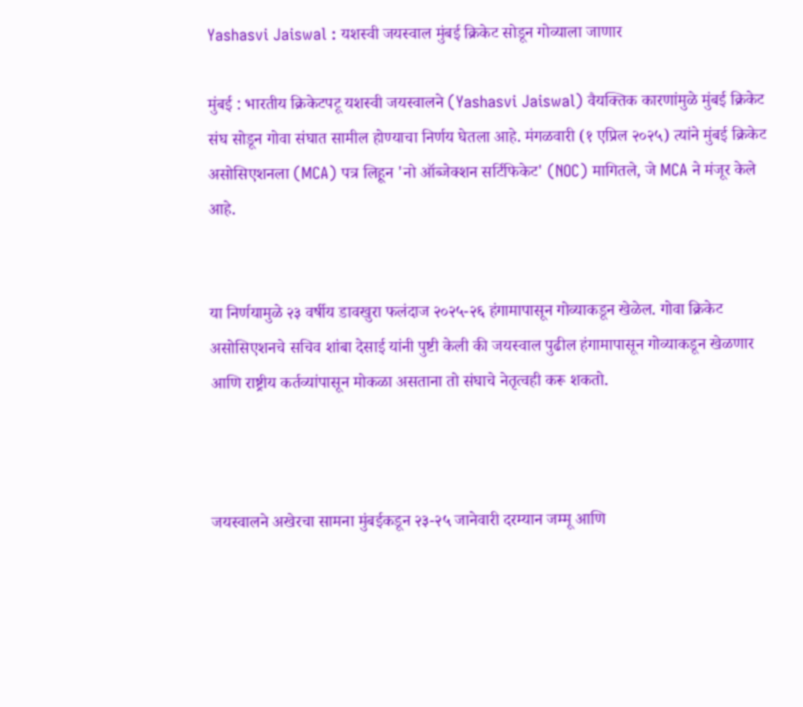Yashasvi Jaiswal : यशस्वी जयस्वाल मुंबई क्रिकेट सोडून गोव्याला जाणार

मुंबई : भारतीय क्रिकेटपटू यशस्वी जयस्वालने (Yashasvi Jaiswal) वैयक्तिक कारणांमुळे मुंबई क्रिकेट संघ सोडून गोवा संघात सामील होण्याचा निर्णय घेतला आहे. मंगळवारी (१ एप्रिल २०२५) त्यांने मुंबई क्रिकेट असोसिएशनला (MCA) पत्र लिहून 'नो ऑब्जेक्शन सर्टिफिकेट' (NOC) मागितले, जे MCA ने मंजूर केले आहे.


या निर्णयामुळे २३ वर्षीय डावखुरा फलंदाज २०२५-२६ हंगामापासून गोव्याकडून खेळेल. गोवा क्रिकेट असोसिएशनचे सचिव शांबा देसाई यांनी पुष्टी केली की जयस्वाल पुढील हंगामापासून गोव्याकडून खेळणार आणि राष्ट्रीय कर्तव्यांपासून मोकळा असताना तो संघाचे नेतृत्वही करू शकतो.



जयस्वालने अखेरचा सामना मुंबईकडून २३-२५ जानेवारी दरम्यान जम्मू आणि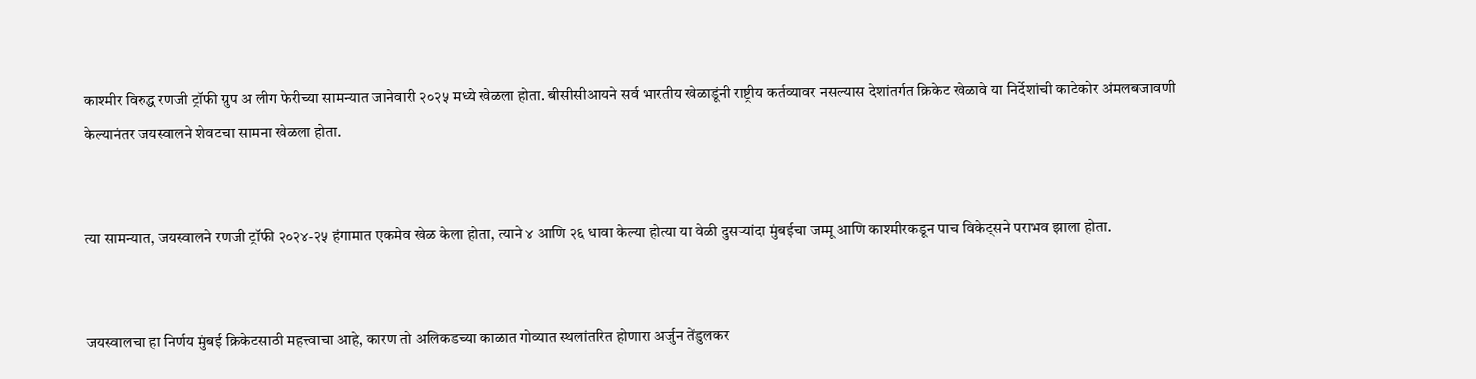काश्मीर विरुद्ध रणजी ट्रॉफी ग्रुप अ लीग फेरीच्या सामन्यात जानेवारी २०२५ मध्ये खेळला होता. बीसीसीआयने सर्व भारतीय खेळाडूंनी राष्ट्रीय कर्तव्यावर नसल्यास देशांतर्गत क्रिकेट खेळावे या निर्देशांची काटेकोर अंमलबजावणी केल्यानंतर जयस्वालने शेवटचा सामना खेळला होता.


त्या सामन्यात, जयस्वालने रणजी ट्रॉफी २०२४-२५ हंगामात एकमेव खेळ केला होता, त्याने ४ आणि २६ धावा केल्या होत्या या वेळी दुसऱ्यांदा मुंबईचा जम्मू आणि काश्मीरकडून पाच विकेट्सने पराभव झाला होता.


जयस्वालचा हा निर्णय मुंबई क्रिकेटसाठी महत्त्वाचा आहे, कारण तो अलिकडच्या काळात गोव्यात स्थलांतरित होणारा अर्जुन तेंडुलकर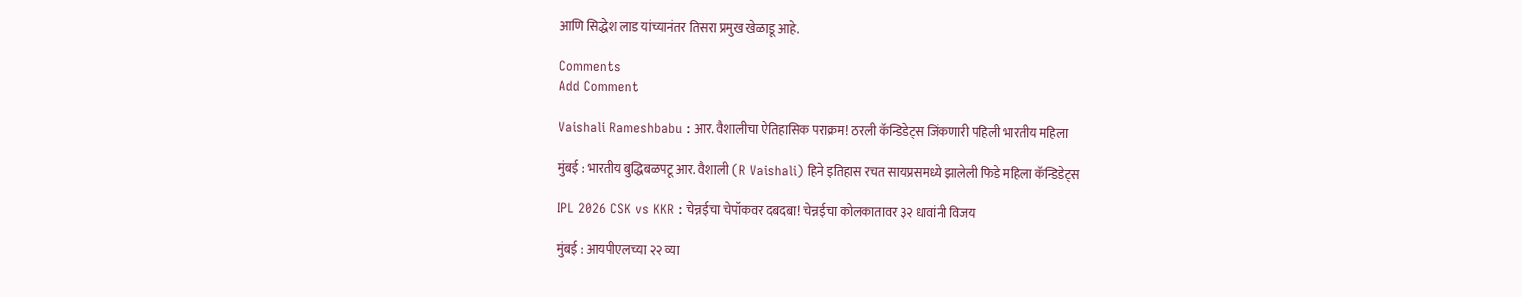आणि सिद्धेश लाड यांच्यानंतर तिसरा प्रमुख खेळाडू आहे.

Comments
Add Comment

Vaishali Rameshbabu : आर. वैशालीचा ऐतिहासिक पराक्रम! ठरली कॅन्डिडेट्स जिंकणारी पहिली भारतीय महिला

मुंबई : भारतीय बुद्धिबळपटू आर. वैशाली (R Vaishali) हिने इतिहास रचत सायप्रसमध्ये झालेली फिडे महिला कॅन्डिडेट्स

IPL 2026 CSK vs KKR : चेन्नईचा चेपॉकवर दबदबा! चेन्नईचा कोलकातावर ३२ धावांनी विजय

मुंबई : आयपीएलच्या २२ व्या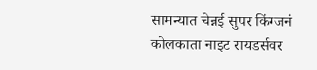सामन्यात चेन्नई सुपर किंग्जनं कोलकाता नाइट रायडर्सवर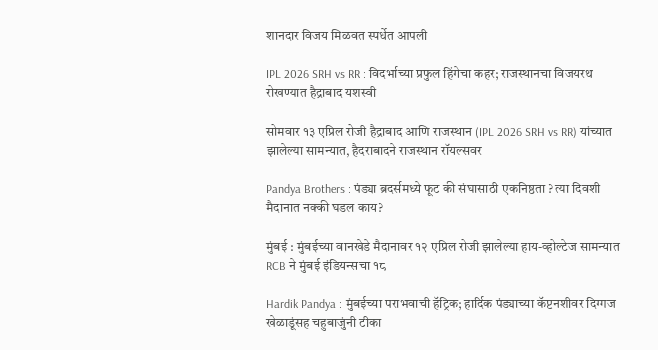शानदार विजय मिळवत स्पर्धेत आपली

IPL 2026 SRH vs RR : विदर्भाच्या प्रफुल हिंगेचा कहर; राजस्थानचा विजयरथ रोखण्यात हैद्राबाद यशस्वी

सोमवार १३ एप्रिल रोजी हैद्राबाद आणि राजस्थान (IPL 2026 SRH vs RR) यांच्यात झालेल्या सामन्यात, हैदराबादने राजस्थान रॉयल्सवर

Pandya Brothers : पंड्या ब्रदर्समध्ये फूट की संघासाठी एकनिष्ठता ? त्या दिवशी मैदानात नक्की घडल काय?

मुंबई : मुंबईच्या वानखेडे मैदानावर १२ एप्रिल रोजी झालेल्या हाय-व्होल्टेज सामन्यात RCB ने मुंबई इंडियन्सचा १८

Hardik Pandya : मुंबईच्या पराभवाची हॅट्रिक; हार्दिक पंड्याच्या कॅप्टनशीवर दिग्गज खेळाडूंसह चहुबाजुंनी टीका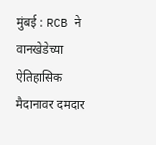मुंबई : RCB ने वानखेडेच्या ऐतिहासिक मैदानावर दमदार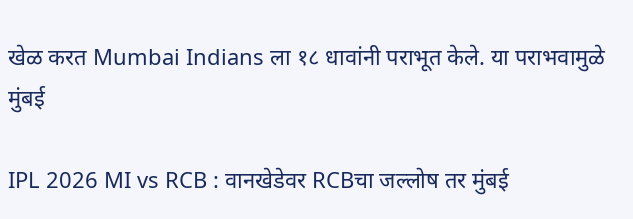खेळ करत Mumbai Indians ला १८ धावांनी पराभूत केले. या पराभवामुळे मुंबई

IPL 2026 MI vs RCB : वानखेडेवर RCBचा जल्लोष तर मुंबई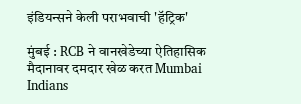इंडियन्सने केली पराभवाची 'हॅट्रिक'

मुंबई : RCB ने वानखेडेच्या ऐतिहासिक मैदानावर दमदार खेळ करत Mumbai Indians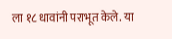ला १८ धावांनी पराभूत केले. या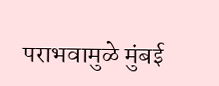पराभवामुळे मुंबई